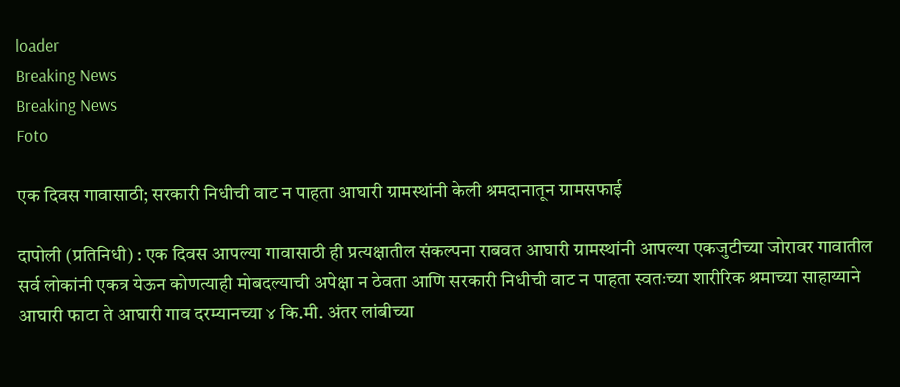loader
Breaking News
Breaking News
Foto

एक दिवस गावासाठी; सरकारी निधीची वाट न पाहता आघारी ग्रामस्थांनी केली श्रमदानातून ग्रामसफाई

दापोली (प्रतिनिधी) : एक दिवस आपल्या गावासाठी ही प्रत्यक्षातील संकल्पना राबवत आघारी ग्रामस्थांनी आपल्या एकजुटीच्या जोरावर गावातील सर्व लोकांनी एकत्र येऊन कोणत्याही मोबदल्याची अपेक्षा न ठेवता आणि सरकारी निधीची वाट न पाहता स्वतःच्या शारीरिक श्रमाच्या साहाय्याने आघारी फाटा ते आघारी गाव दरम्यानच्या ४ कि.मी. अंतर लांबीच्या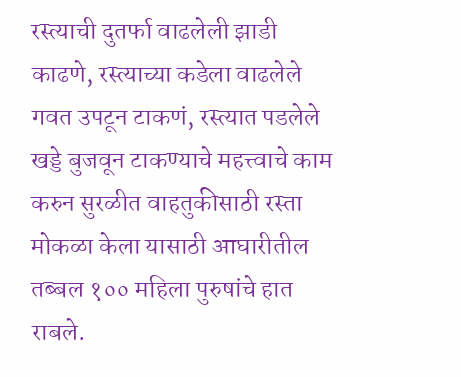रस्त्याची दुतर्फा वाढलेली झाडी काढणे, रस्त्याच्या कडेला वाढलेले गवत उपटून टाकणं, रस्त्यात पडलेले खड्डे बुजवून टाकण्याचे महत्त्वाचे काम करुन सुरळीत वाहतुकीसाठी रस्ता मोकळा केला यासाठी आघारीतील तब्बल १०० महिला पुरुषांचे हात राबले.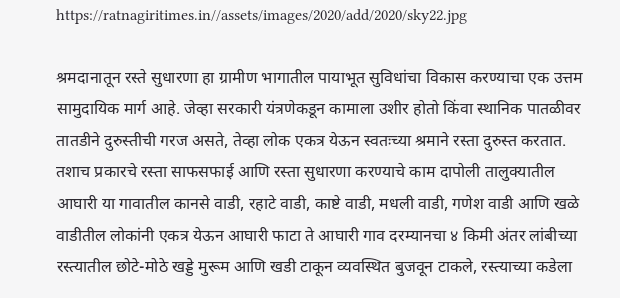https://ratnagiritimes.in//assets/images/2020/add/2020/sky22.jpg

श्रमदानातून रस्ते सुधारणा हा ग्रामीण भागातील पायाभूत सुविधांचा विकास करण्याचा एक उत्तम सामुदायिक मार्ग आहे. जेव्हा सरकारी यंत्रणेकडून कामाला उशीर होतो किंवा स्थानिक पातळीवर तातडीने दुरुस्तीची गरज असते, तेव्हा लोक एकत्र येऊन स्वतःच्या श्रमाने रस्ता दुरुस्त करतात. तशाच प्रकारचे रस्ता साफसफाई आणि रस्ता सुधारणा करण्याचे काम दापोली तालुक्यातील आघारी या गावातील कानसे वाडी, रहाटे वाडी, काष्टे वाडी, मधली वाडी, गणेश वाडी आणि खळे वाडीतील लोकांनी एकत्र येऊन आघारी फाटा ते आघारी गाव दरम्यानचा ४ किमी अंतर लांबीच्या रस्त्यातील छोटे-मोठे खड्डे मुरूम आणि खडी टाकून व्यवस्थित बुजवून टाकले, रस्त्याच्या कडेला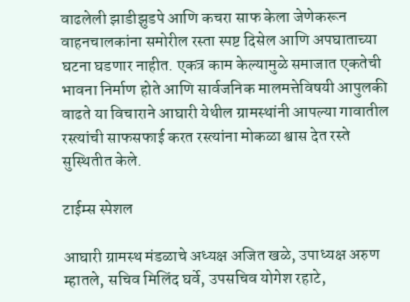वाढलेली झाडीझुडपे आणि कचरा साफ केला जेणेकरून वाहनचालकांना समोरील रस्ता स्पष्ट दिसेल आणि अपघाताच्या घटना घडणार नाहीत. एकत्र काम केल्यामुळे समाजात एकतेची भावना निर्माण होते आणि सार्वजनिक मालमत्तेविषयी आपुलकी वाढते या विचाराने आघारी येथील ग्रामस्थांनी आपल्या गावातील रस्त्यांची साफसफाई करत रस्त्यांना मोकळा श्वास देत रस्ते सुस्थितीत केले.

टाईम्स स्पेशल

आघारी ग्रामस्थ मंडळाचे अध्यक्ष अजित खळे, उपाध्यक्ष अरुण म्हातले, सचिव मिलिंद घर्वे, उपसचिव योगेश रहाटे,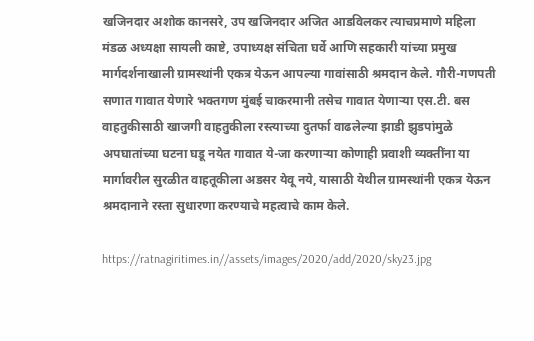खजिनदार अशोक कानसरे, उप खजिनदार अजित आडविलकर त्याचप्रमाणे महिला मंडळ अध्यक्षा सायली काष्टे, उपाध्यक्ष संचिता घर्वे आणि सहकारी यांच्या प्रमुख मार्गदर्शनाखाली ग्रामस्थांनी एकत्र येऊन आपल्या गावांसाठी श्रमदान केले. गौरी-गणपती सणात गावात येणारे भक्तगण मुंबई चाकरमानी तसेच गावात येणाऱ्या एस.टी. बस वाहतुकीसाठी खाजगी वाहतुकीला रस्त्याच्या दुतर्फा वाढलेल्या झाडी झुडपांमुळे अपघातांच्या घटना घडू नयेत गावात ये-जा करणाऱ्या कोणाही प्रवाशी व्यक्तींना या मार्गावरील सुरळीत वाहतूकीला अडसर येवू नये, यासाठी येथील ग्रामस्थांनी एकत्र येऊन श्रमदानाने रस्ता सुधारणा करण्याचे महत्वाचे काम केले.

https://ratnagiritimes.in//assets/images/2020/add/2020/sky23.jpg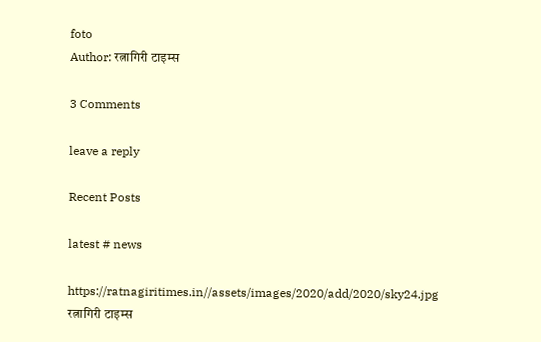foto
Author: रत्नागिरी टाइम्स

3 Comments

leave a reply

Recent Posts

latest # news

https://ratnagiritimes.in//assets/images/2020/add/2020/sky24.jpg
रत्नागिरी टाइम्स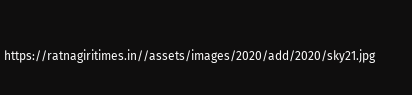https://ratnagiritimes.in//assets/images/2020/add/2020/sky21.jpg